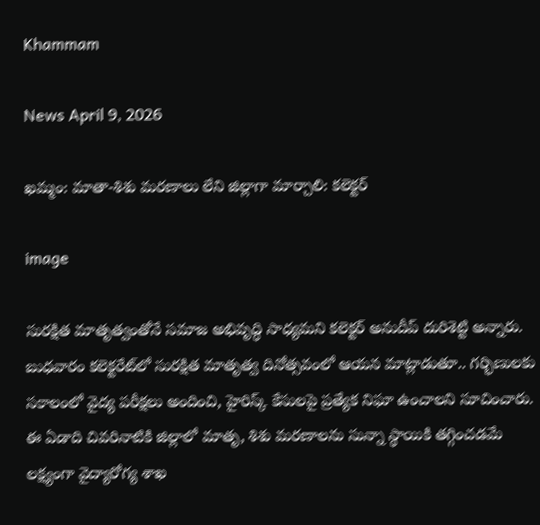Khammam

News April 9, 2026

ఖమ్మం: మాతా-శిశు మరణాలు లేని జిల్లాగా మార్చాలి: కలెక్టర్

image

సురక్షిత మాతృత్వంతోనే సమాజ అభివృద్ధి సాధ్యమని కలెక్టర్ అనుదీప్ దురిశెట్టి అన్నారు. బుధవారం కలెక్టరేట్‌లో సురక్షిత మాతృత్వ దినోత్సవంలో ఆయన మాట్లాడుతూ.. గర్భిణులకు సకాలంలో వైద్య పరీక్షలు అందించి, హైరిస్క్ కేసులపై ప్రత్యేక నిఘా ఉంచాలని సూచించారు. ఈ ఏడాది చివరినాటికి జిల్లాలో మాతృ, శిశు మరణాలను సున్నా స్థాయికి తగ్గించడమే లక్ష్యంగా వైద్యారోగ్య శాఖ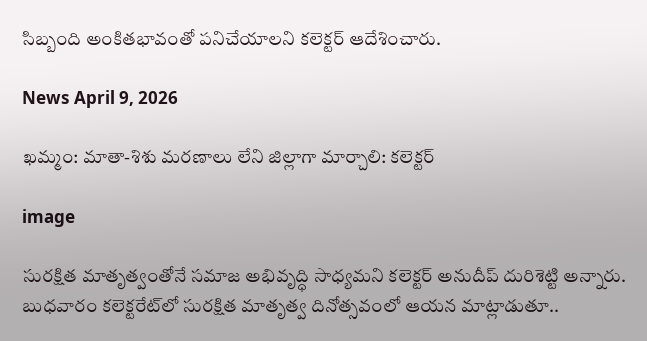సిబ్బంది అంకితభావంతో పనిచేయాలని కలెక్టర్ ఆదేశించారు.

News April 9, 2026

ఖమ్మం: మాతా-శిశు మరణాలు లేని జిల్లాగా మార్చాలి: కలెక్టర్

image

సురక్షిత మాతృత్వంతోనే సమాజ అభివృద్ధి సాధ్యమని కలెక్టర్ అనుదీప్ దురిశెట్టి అన్నారు. బుధవారం కలెక్టరేట్‌లో సురక్షిత మాతృత్వ దినోత్సవంలో ఆయన మాట్లాడుతూ..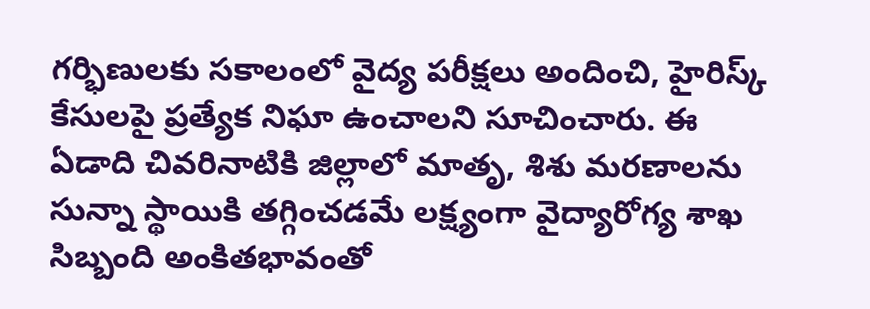గర్భిణులకు సకాలంలో వైద్య పరీక్షలు అందించి, హైరిస్క్ కేసులపై ప్రత్యేక నిఘా ఉంచాలని సూచించారు. ఈ ఏడాది చివరినాటికి జిల్లాలో మాతృ, శిశు మరణాలను సున్నా స్థాయికి తగ్గించడమే లక్ష్యంగా వైద్యారోగ్య శాఖ సిబ్బంది అంకితభావంతో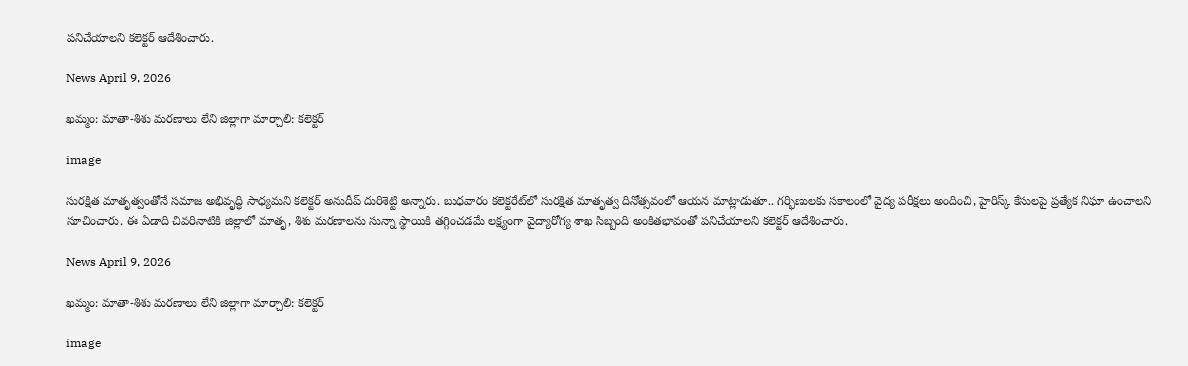పనిచేయాలని కలెక్టర్ ఆదేశించారు.

News April 9, 2026

ఖమ్మం: మాతా-శిశు మరణాలు లేని జిల్లాగా మార్చాలి: కలెక్టర్

image

సురక్షిత మాతృత్వంతోనే సమాజ అభివృద్ధి సాధ్యమని కలెక్టర్ అనుదీప్ దురిశెట్టి అన్నారు. బుధవారం కలెక్టరేట్‌లో సురక్షిత మాతృత్వ దినోత్సవంలో ఆయన మాట్లాడుతూ.. గర్భిణులకు సకాలంలో వైద్య పరీక్షలు అందించి, హైరిస్క్ కేసులపై ప్రత్యేక నిఘా ఉంచాలని సూచించారు. ఈ ఏడాది చివరినాటికి జిల్లాలో మాతృ, శిశు మరణాలను సున్నా స్థాయికి తగ్గించడమే లక్ష్యంగా వైద్యారోగ్య శాఖ సిబ్బంది అంకితభావంతో పనిచేయాలని కలెక్టర్ ఆదేశించారు.

News April 9, 2026

ఖమ్మం: మాతా-శిశు మరణాలు లేని జిల్లాగా మార్చాలి: కలెక్టర్

image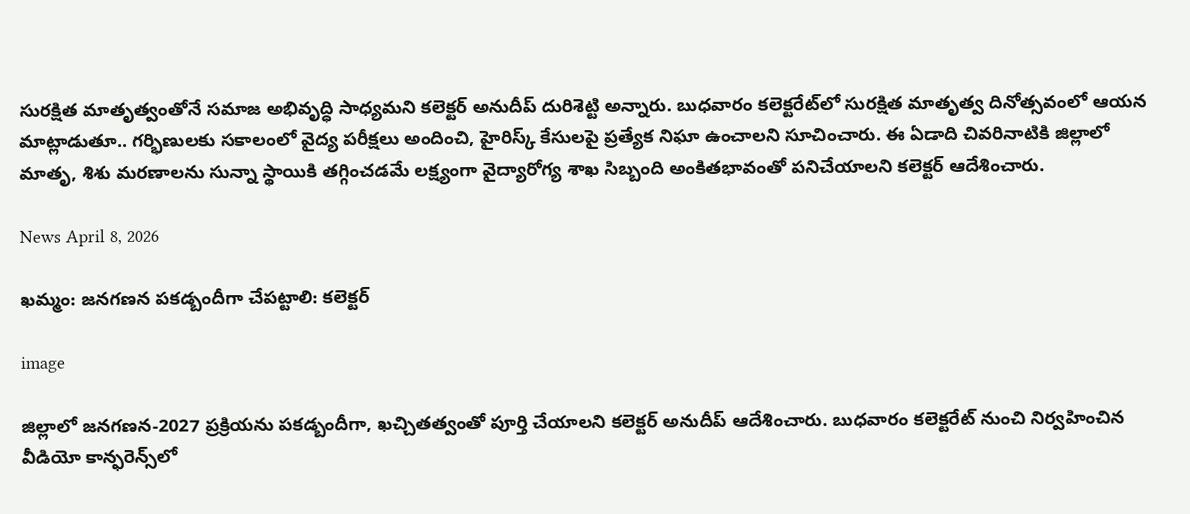సురక్షిత మాతృత్వంతోనే సమాజ అభివృద్ధి సాధ్యమని కలెక్టర్ అనుదీప్ దురిశెట్టి అన్నారు. బుధవారం కలెక్టరేట్‌లో సురక్షిత మాతృత్వ దినోత్సవంలో ఆయన మాట్లాడుతూ.. గర్భిణులకు సకాలంలో వైద్య పరీక్షలు అందించి, హైరిస్క్ కేసులపై ప్రత్యేక నిఘా ఉంచాలని సూచించారు. ఈ ఏడాది చివరినాటికి జిల్లాలో మాతృ, శిశు మరణాలను సున్నా స్థాయికి తగ్గించడమే లక్ష్యంగా వైద్యారోగ్య శాఖ సిబ్బంది అంకితభావంతో పనిచేయాలని కలెక్టర్ ఆదేశించారు.

News April 8, 2026

ఖమ్మం: జనగణన పకడ్బందీగా చేపట్టాలి: కలెక్టర్

image

జిల్లాలో జనగణన-2027 ప్రక్రియను పకడ్బందీగా, ఖచ్చితత్వంతో పూర్తి చేయాలని కలెక్టర్ అనుదీప్ ఆదేశించారు. బుధవారం కలెక్టరేట్ నుంచి నిర్వహించిన వీడియో కాన్ఫరెన్స్‌లో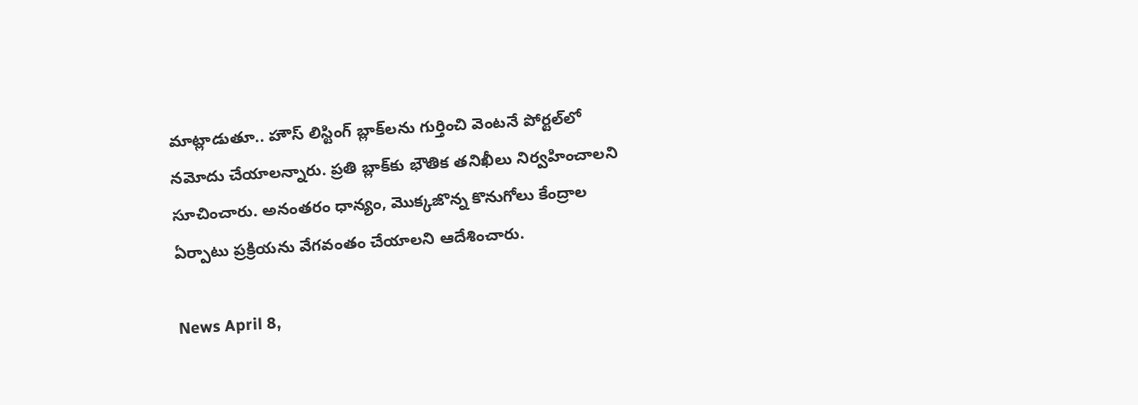మాట్లాడుతూ.. హౌస్ లిస్టింగ్ బ్లాక్‌లను గుర్తించి వెంటనే పోర్టల్‌లో నమోదు చేయాలన్నారు. ప్రతి బ్లాక్‌కు భౌతిక తనిఖీలు నిర్వహించాలని సూచించారు. అనంతరం ధాన్యం, మొక్కజొన్న కొనుగోలు కేంద్రాల ఏర్పాటు ప్రక్రియను వేగవంతం చేయాలని ఆదేశించారు.

News April 8,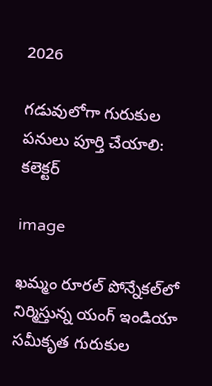2026

గడువులోగా గురుకుల పనులు పూర్తి చేయాలి: కలెక్టర్

image

ఖమ్మం రూరల్ పోన్నేకల్‌లో నిర్మిస్తున్న యంగ్ ఇండియా సమీకృత గురుకుల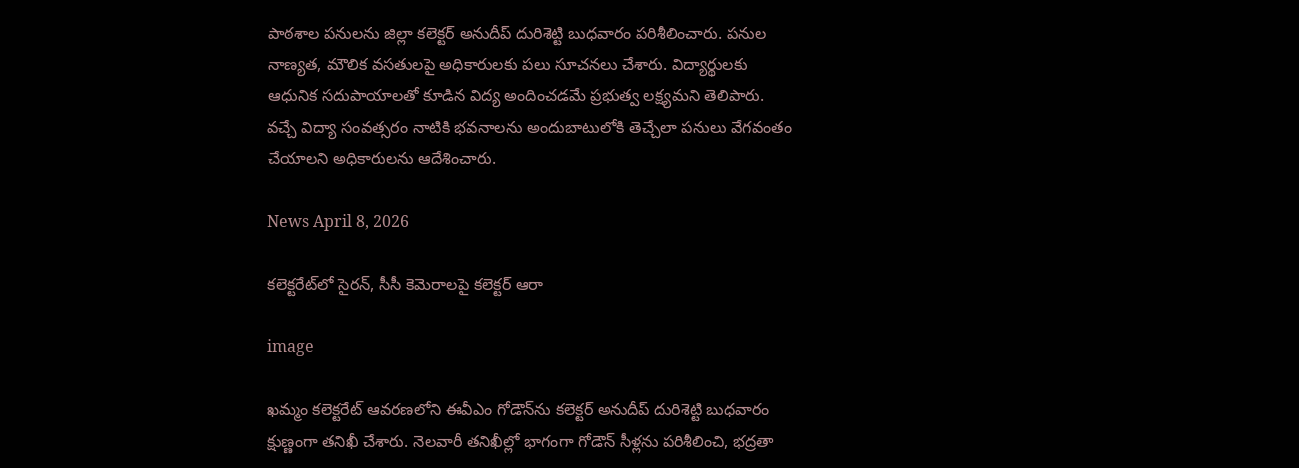పాఠశాల పనులను జిల్లా కలెక్టర్ అనుదీప్ దురిశెట్టి బుధవారం పరిశీలించారు. పనుల నాణ్యత, మౌలిక వసతులపై అధికారులకు పలు సూచనలు చేశారు. విద్యార్థులకు ఆధునిక సదుపాయాలతో కూడిన విద్య అందించడమే ప్రభుత్వ లక్ష్యమని తెలిపారు. వచ్చే విద్యా సంవత్సరం నాటికి భవనాలను అందుబాటులోకి తెచ్చేలా పనులు వేగవంతం చేయాలని అధికారులను ఆదేశించారు.

News April 8, 2026

కలెక్టరేట్‌లో సైరన్, సీసీ కెమెరాలపై కలెక్టర్ ఆరా

image

ఖమ్మం కలెక్టరేట్‌ ఆవరణలోని ఈవీఎం గోడౌన్‌ను కలెక్టర్‌ అనుదీప్‌ దురిశెట్టి బుధవారం క్షుణ్ణంగా తనిఖీ చేశారు. నెలవారీ తనిఖీల్లో భాగంగా గోడౌన్‌ సీళ్లను పరిశీలించి, భద్రతా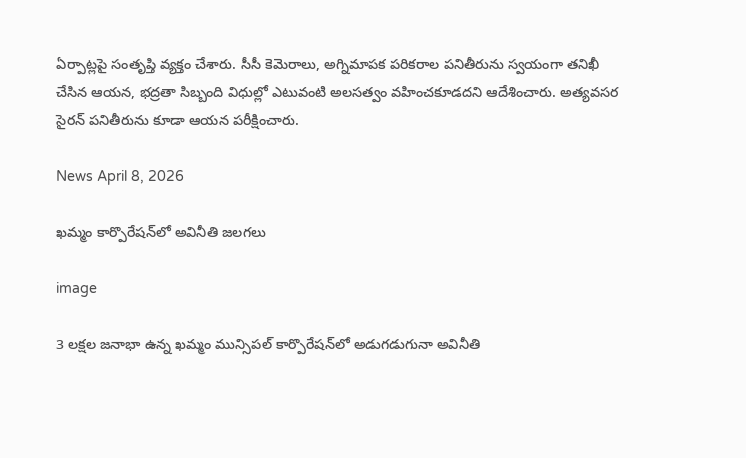ఏర్పాట్లపై సంతృప్తి వ్యక్తం చేశారు. సీసీ కెమెరాలు, అగ్నిమాపక పరికరాల పనితీరును స్వయంగా తనిఖీ చేసిన ఆయన, భద్రతా సిబ్బంది విధుల్లో ఎటువంటి అలసత్వం వహించకూడదని ఆదేశించారు. అత్యవసర సైరన్‌ పనితీరును కూడా ఆయన పరీక్షించారు.

News April 8, 2026

ఖమ్మం కార్పొరేషన్‌లో అవినీతి జలగలు

image

3 లక్షల జనాభా ఉన్న ఖమ్మం మున్సిపల్ కార్పొరేషన్‌లో అడుగడుగునా అవినీతి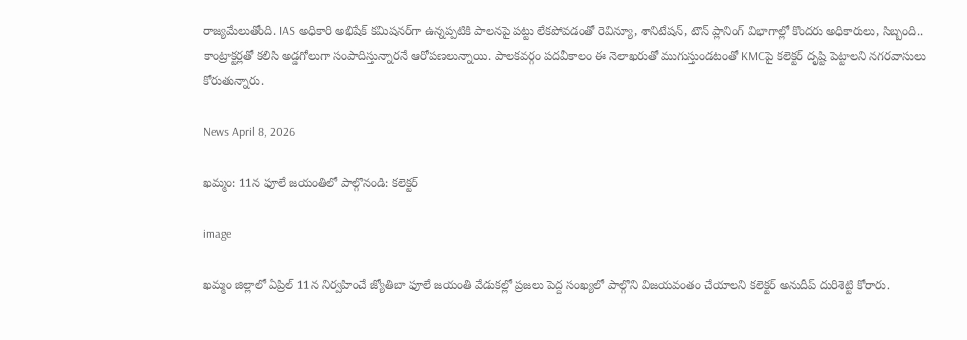రాజ్యమేలుతోంది. IAS అధికారి అభిషేక్ కమిషనర్‌గా ఉన్నప్పటికి పాలనపై పట్టు లేకపోవడంతో రెవిన్యూ, శానిటేషన్, టౌన్ ప్లానింగ్ విభాగాల్లో కొందరు అధికారులు, సిబ్బంది.. కాంట్రాక్టర్లతో కలిసి అడ్డగోలుగా సంపాదిస్తున్నారనే ఆరోపణలున్నాయి. పాలకవర్గం పదవీకాలం ఈ నెలాఖరుతో ముగుస్తుండటంతో KMCపై కలెక్టర్ దృష్టి పెట్టాలని నగరవాసులు కోరుతున్నారు.

News April 8, 2026

ఖమ్మం: 11న ఫూలే జయంతిలో పాల్గొనండి: కలెక్టర్

image

ఖమ్మం జిల్లాలో ఏప్రిల్ 11న నిర్వహించే జ్యోతిబా ఫూలే జయంతి వేడుకల్లో ప్రజలు పెద్ద సంఖ్యలో పాల్గొని విజయవంతం చేయాలని కలెక్టర్ అనుదీప్ దురిశెట్టి కోరారు.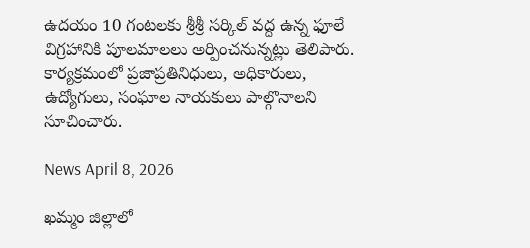ఉదయం 10 గంటలకు శ్రీశ్రీ సర్కిల్ వద్ద ఉన్న ఫూలే విగ్రహానికి పూలమాలలు అర్పించనున్నట్లు తెలిపారు. కార్యక్రమంలో ప్రజాప్రతినిధులు, అధికారులు, ఉద్యోగులు, సంఘాల నాయకులు పాల్గొనాలని సూచించారు.

News April 8, 2026

ఖమ్మం జిల్లాలో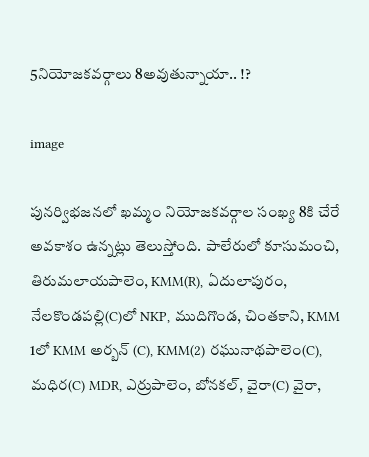5నియోజకవర్గాలు 8అవుతున్నాయా.. !?

image

పునర్విభజనలో ఖమ్మం నియోజకవర్గాల సంఖ్య 8కి చేరే అవకాశం ఉన్నట్లు తెలుస్తోంది. పాలేరులో కూసుమంచి, తిరుమలాయపాలెం, KMM(R), ఏదులాపురం, నేలకొండపల్లి(C)లో NKP, ముదిగొండ, చింతకాని, KMM 1లో KMM అర్బన్ (C), KMM(2) రఘునాథపాలెం(C), మధిర(C) MDR, ఎర్రుపాలెం, బోనకల్, వైరా(C) వైరా,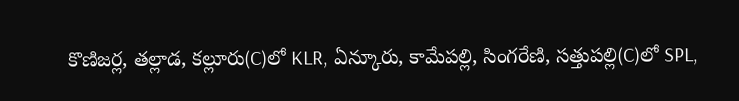కొణిజర్ల, తల్లాడ, కల్లూరు(C)లో KLR, ఏన్కూరు, కామేపల్లి, సింగరేణి, సత్తుపల్లి(C)లో SPL,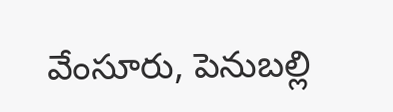వేంసూరు, పెనుబల్లి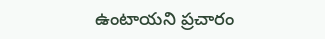ఉంటాయని ప్రచారం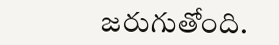జరుగుతోంది.